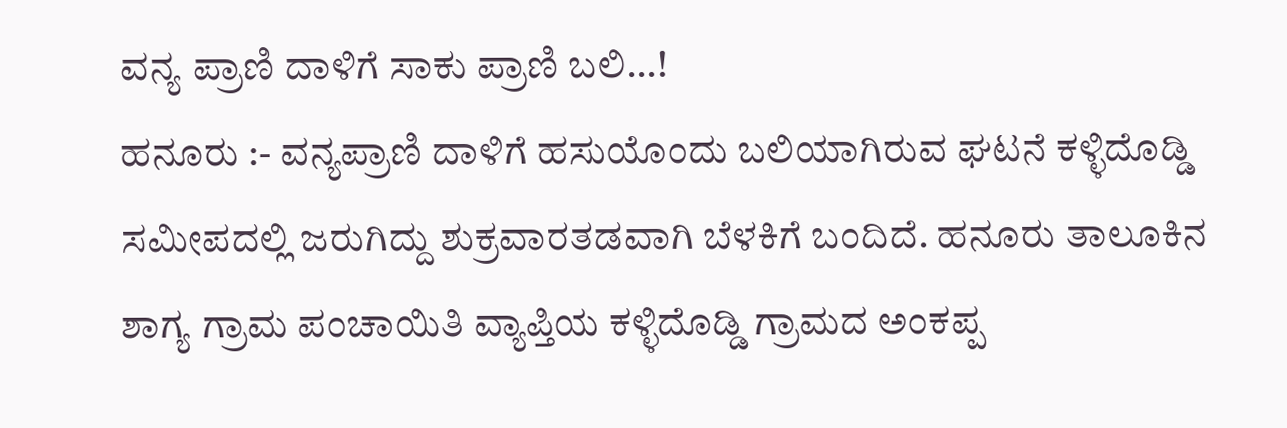ವನ್ಯ ಪ್ರಾಣಿ ದಾಳಿಗೆ ಸಾಕು ಪ್ರಾಣಿ ಬಲಿ…!
ಹನೂರು :- ವನ್ಯಪ್ರಾಣಿ ದಾಳಿಗೆ ಹಸುಯೊಂದು ಬಲಿಯಾಗಿರುವ ಘಟನೆ ಕಳ್ಳಿದೊಡ್ಡಿ ಸಮೀಪದಲ್ಲಿ ಜರುಗಿದ್ದು ಶುಕ್ರವಾರತಡವಾಗಿ ಬೆಳಕಿಗೆ ಬಂದಿದೆ. ಹನೂರು ತಾಲೂಕಿನ ಶಾಗ್ಯ ಗ್ರಾಮ ಪಂಚಾಯಿತಿ ವ್ಯಾಪ್ತಿಯ ಕಳ್ಳಿದೊಡ್ಡಿ ಗ್ರಾಮದ ಅಂಕಪ್ಪ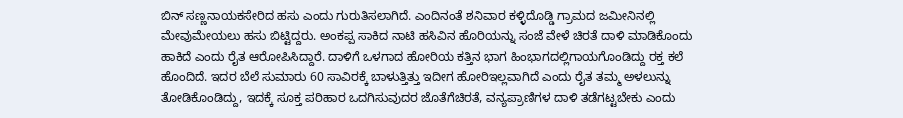ಬಿನ್ ಸಣ್ಣನಾಯಕಸೇರಿದ ಹಸು ಎಂದು ಗುರುತಿಸಲಾಗಿದೆ. ಎಂದಿನಂತೆ ಶನಿವಾರ ಕಳ್ಳಿದೊಡ್ಡಿ ಗ್ರಾಮದ ಜಮೀನಿನಲ್ಲಿ ಮೇವುಮೇಯಲು ಹಸು ಬಿಟ್ಟಿದ್ದರು. ಅಂಕಪ್ಪ ಸಾಕಿದ ನಾಟಿ ಹಸಿವಿನ ಹೊರಿಯನ್ನು ಸಂಜೆ ವೇಳೆ ಚಿರತೆ ದಾಳಿ ಮಾಡಿಕೊಂದು ಹಾಕಿದೆ ಎಂದು ರೈತ ಆರೋಪಿಸಿದ್ದಾರೆ. ದಾಳಿಗೆ ಒಳಗಾದ ಹೋರಿಯ ಕತ್ತಿನ ಭಾಗ ಹಿಂಭಾಗದಲ್ಲಿಗಾಯಗೊಂಡಿದ್ದು ರಕ್ತ ಕಲೆ ಹೊಂದಿದೆ. ಇದರ ಬೆಲೆ ಸುಮಾರು 60 ಸಾವಿರಕ್ಕೆ ಬಾಳುತ್ತಿತ್ತು ಇದೀಗ ಹೋರಿಇಲ್ಲವಾಗಿದೆ ಎಂದು ರೈತ ತಮ್ಮ ಅಳಲುನ್ನು ತೋಡಿಕೊಂಡಿದ್ದು, ಇದಕ್ಕೆ ಸೂಕ್ತ ಪರಿಹಾರ ಒದಗಿಸುವುದರ ಜೊತೆಗೆಚಿರತೆ, ವನ್ಯಪ್ರಾಣಿಗಳ ದಾಳಿ ತಡೆಗಟ್ಟಬೇಕು ಎಂದು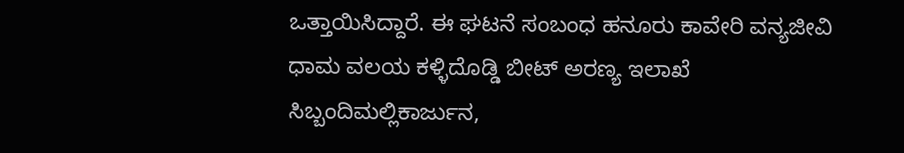ಒತ್ತಾಯಿಸಿದ್ದಾರೆ. ಈ ಘಟನೆ ಸಂಬಂಧ ಹನೂರು ಕಾವೇರಿ ವನ್ಯಜೀವಿ ಧಾಮ ವಲಯ ಕಳ್ಳಿದೊಡ್ಡಿ ಬೀಟ್ ಅರಣ್ಯ ಇಲಾಖೆ ಸಿಬ್ಬಂದಿಮಲ್ಲಿಕಾರ್ಜುನ,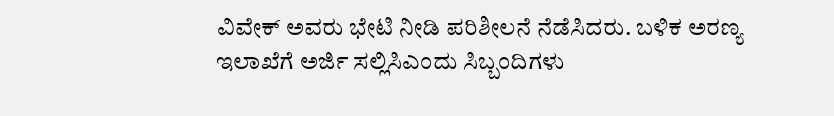ವಿವೇಕ್ ಅವರು ಭೇಟಿ ನೀಡಿ ಪರಿಶೀಲನೆ ನೆಡೆಸಿದರು. ಬಳಿಕ ಅರಣ್ಯ ಇಲಾಖೆಗೆ ಅರ್ಜಿ ಸಲ್ಲಿಸಿಎಂದು ಸಿಬ್ಬಂದಿಗಳು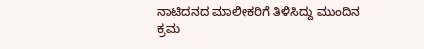ನಾಟಿದನದ ಮಾಲೀಕರಿಗೆ ತಿಳಿಸಿದ್ದು ಮುಂದಿನ ಕ್ರಮ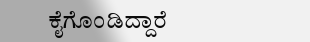ಕೈಗೊಂಡಿದ್ದಾರೆ